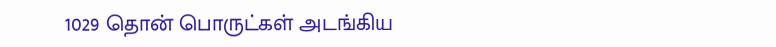1029 தொன் பொருட்கள் அடங்கிய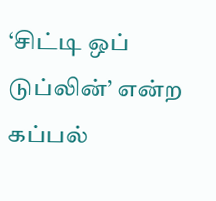‘சிட்டி ஒப் டுப்லின்’ என்ற கப்பல்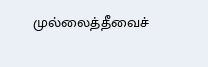முல்லைத்தீவைச்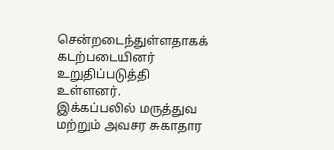சென்றடைந்துள்ளதாகக் கடற்படையினர் உறுதிப்படுத்தி உள்ளனர்.
இக்கப்பலில் மருத்துவ மற்றும் அவசர சுகாதார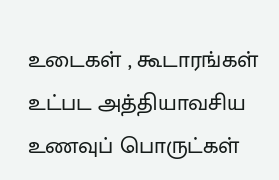உடைகள் , கூடாரங்கள் உட்பட அத்தியாவசிய உணவுப் பொருட்கள்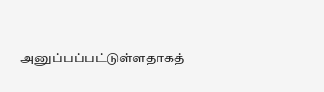அனுப்பப்பட்டுள்ளதாகத்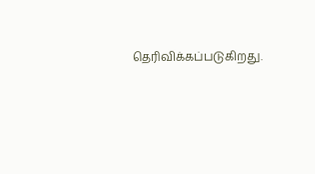தெரிவிக்கப்படுகிறது.